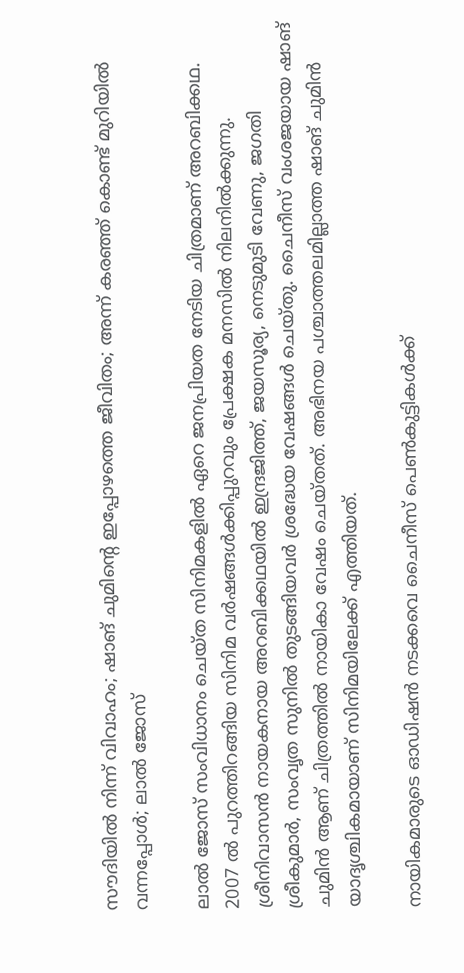സൗദിയിൽ നിന്ന് വിവാഹം; ഷാങ് ചുമിന്റെ ഇപ്പോഴത്തെ ജീവിതം; അന്ന് കര‍ഞ്ഞ് കൊണ്ട് മുറിയിൽ വന്നപ്പോൾ; ലാൽ ജോസ്

ലാൽ ജോസ് സംവിധാനം ചെയ്ത സിനിമകളിൽ ഏറെ ജനപ്രിയത നേ‌ടിയ ചിത്രമാണ് അറബിക്കഥ. 2007 ൽ പുറത്തിറങ്ങിയ സിനിമ വർഷങ്ങൾക്കിപ്പുറവും പ്രേക്ഷക മനസിൽ നിലനിൽക്കുന്നു. ശ്രീനിവാസൻ നായകനായ അറബിക്കഥയിൽ ഇന്ദ്രജിത്ത്, ജയസൂര്യ, നെടുമുടി വേണു, ജഗതി ശ്രീകുമാർ, സംവൃത സുനിൽ തുട‌ങ്ങിയവർ‌ ശ്രദ്ധേയ വേഷങ്ങൾ ചെയ്തു. ചൈനീസ് വംശജയായ ഷാങ് ചുമിൻ ആണ് ചിത്രത്തിൽ നായികാ വേഷം ചെയ്തത്. അഭിനയ പശ്ചാത്തലമില്ലാത്ത ഷാങ് ചുമിൻ യാദൃശ്ചികമായാണ് സിനിമയിലേക്ക് എത്തിയത്.

നായികമാരുടെ ഓഡിഷൻ നടക്കവെ ചൈനീസ് പെൺകുട്ടികൾക്ക്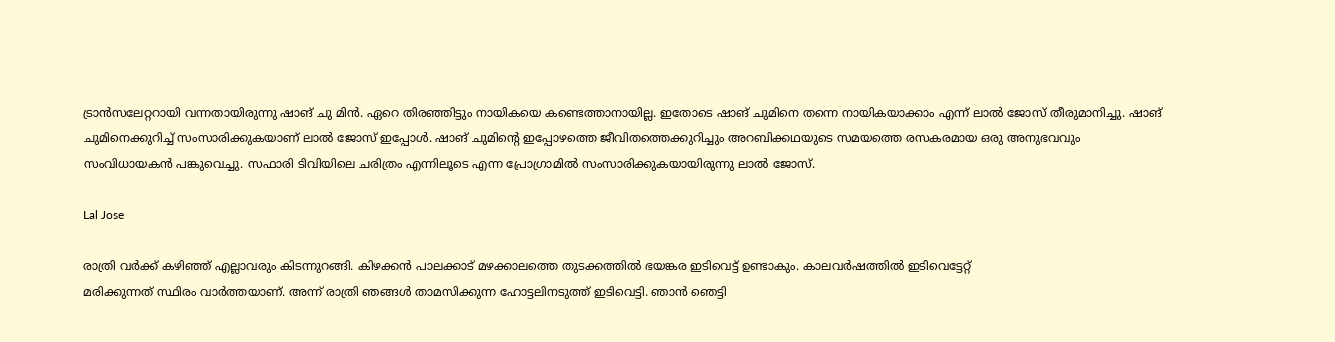ട്രാൻസലേറ്ററായി വന്നതായിരുന്നു ഷാങ് ചു മിൻ. ഏറെ തിരഞ്ഞിട്ടും നായികയെ കണ്ടെത്താനായില്ല. ഇതോടെ ഷാങ് ചുമിനെ തന്നെ നായികയാക്കാം എന്ന് ലാൽ ജോസ് തീരുമാനിച്ചു. ഷാങ് ചുമിനെക്കുറിച്ച് സംസാരിക്കുകയാണ് ലാൽ ജോസ് ഇപ്പോൾ. ഷാങ് ചുമിന്റെ ഇപ്പോഴത്തെ ജീവിതത്തെക്കുറിച്ചും അറബിക്കഥയുടെ സമയത്തെ രസകരമായ ഒരു അനുഭവവും സംവിധായകൻ പങ്കുവെച്ചു. സഫാരി ടിവിയിലെ ചരിത്രം എന്നിലൂടെ എന്ന പ്രോഗ്രാമിൽ സംസാരിക്കുകയായിരുന്നു ലാൽ ജോസ്.

Lal Jose

രാത്രി വർക്ക് കഴിഞ്ഞ് എല്ലാവരും കിടന്നുറങ്ങി. കിഴക്കൻ പാലക്കാട് മഴക്കാലത്തെ തുടക്കത്തിൽ ഭയങ്കര ഇടിവെ‌ട്ട് ഉണ്ടാകും. കാലവർഷത്തിൽ ഇടിവെട്ടേറ്റ്
മരിക്കുന്നത് സ്ഥിരം വാർത്തയാണ്. അന്ന് രാത്രി ഞങ്ങൾ താമസിക്കുന്ന ഹോട്ടലിനടുത്ത് ഇടിവെ‌‌ട്ടി. ഞാൻ ഞെട്ടി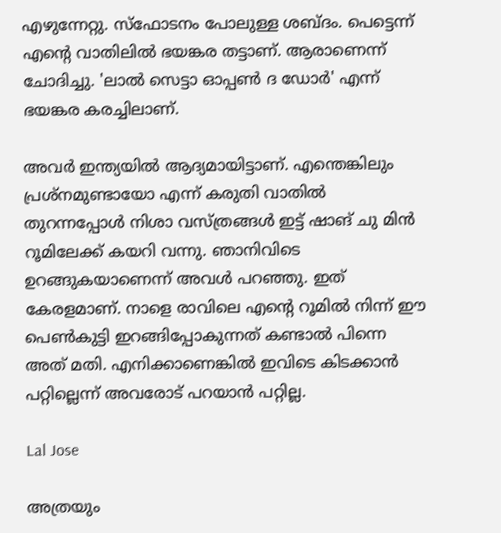എഴുന്നേറ്റു. സ്ഫോടനം പോലുള്ള ശബ്ദം. പെട്ടെന്ന് എന്റെ വാതിലിൽ ഭയങ്കര തട്ടാണ്. ആരാണെന്ന് ചോദിച്ചു. 'ലാൽ സെട്ടാ ഓപ്പൺ ദ ഡോർ' എന്ന് ഭയങ്കര കരച്ചിലാണ്.

അവർ ഇന്ത്യയിൽ ആദ്യമായിട്ടാണ്. എന്തെങ്കിലും പ്രശ്നമുണ്ടായോ എന്ന് കരുതി വാതിൽ തുറന്നപ്പോൾ നിശാ വസ്ത്രങ്ങൾ ഇട്ട് ഷാങ് ചു മിൻ റൂമിലേക്ക് കയറി വന്നു. ഞാനിവിടെ ഉറങ്ങുകയാണെന്ന് അവൾ പറഞ്ഞു. ഇത് കേരളമാണ്. നാളെ രാവിലെ എന്റെ റൂമിൽ നിന്ന് ഈ പെൺകുട്ടി ഇറങ്ങിപ്പോകുന്നത് കണ്ടാൽ പിന്നെ അത് മതി. എനിക്കാണെങ്കിൽ ഇവിടെ കിടക്കാൻ പറ്റില്ലെന്ന് അവരോട് പറയാൻ പറ്റില്ല.

Lal Jose

അത്രയും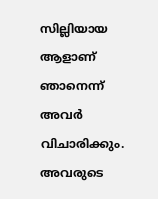സില്ലിയായ ആളാണ് ഞാനെന്ന് അവർ വിചാരിക്കും. അവരുടെ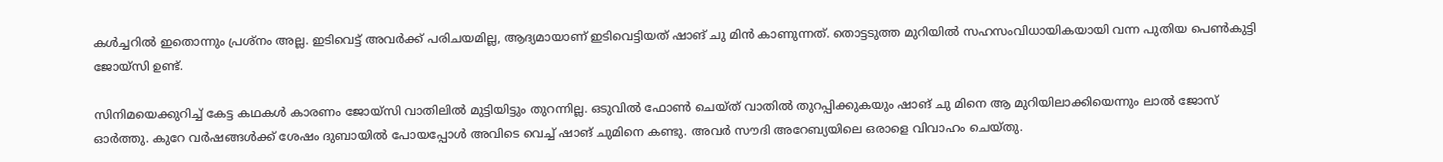കൾച്ചറിൽ ഇതൊന്നും പ്രശ്നം അല്ല. ഇടിവെട്ട് അവർക്ക് പരിചയമില്ല, ആദ്യമായാണ് ഇടിവെട്ടിയത് ഷാങ് ചു മിൻ കാണുന്നത്. തൊട്ടടുത്ത മുറിയിൽ സഹസംവിധായികയായി വന്ന പുതിയ പെൺകുട്ടി ജോയ്സി ഉണ്ട്.

സിനിമയെക്കുറിച്ച് കേട്ട കഥകൾ കാരണം ജോയ്സി വാതിലിൽ മുട്ടിയിട്ടും തുറന്നില്ല. ഒടുവിൽ ഫോൺ ചെയ്ത് വാതിൽ തുറപ്പിക്കുകയും ഷാങ് ചു മിനെ ആ മുറിയിലാക്കിയെന്നും ലാൽ ജോസ് ഓർത്തു. കുറേ വർഷങ്ങൾക്ക് ശേഷം ദുബായിൽ പോയപ്പോൾ അവിടെ വെച്ച് ഷാങ് ചുമിനെ കണ്ടു. അവർ സൗദി അറേബ്യയിലെ ഒരാളെ വിവാഹം ചെയ്തു.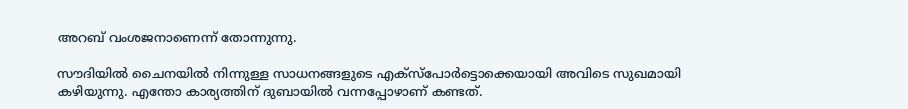അറബ് വംശജനാണെന്ന് തോന്നുന്നു.

സൗദിയിൽ ചൈനയിൽ നിന്നുള്ള സാധനങ്ങളു‌ടെ എക്സ്പോർ‌ട്ടൊക്കെയായി അവിടെ സുഖമായി കഴിയുന്നു. എന്തോ കാര്യത്തിന് ദുബായിൽ വന്നപ്പോഴാണ് കണ്ടത്.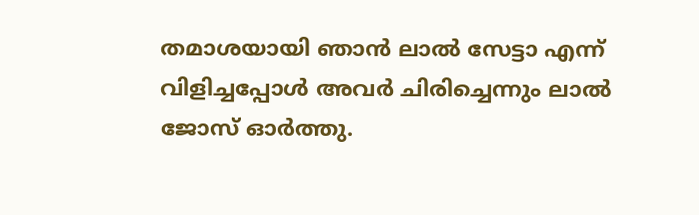തമാശയായി ഞാൻ ലാൽ സേ‌ട്ടാ എന്ന് വിളിച്ചപ്പോൾ അവർ ചിരിച്ചെന്നും ലാൽ ജോസ് ഓർത്തു.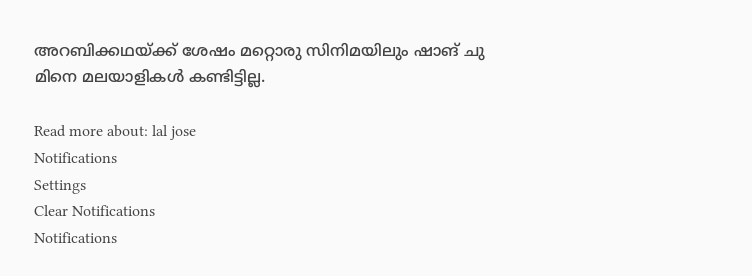അറബിക്കഥയ്ക്ക് ശേഷം മറ്റൊരു സിനിമയിലും ഷാങ് ചു മിനെ മലയാളികൾ കണ്ടിട്ടില്ല.

Read more about: lal jose
Notifications
Settings
Clear Notifications
Notifications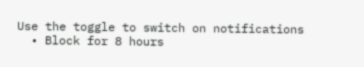Use the toggle to switch on notifications
  • Block for 8 hours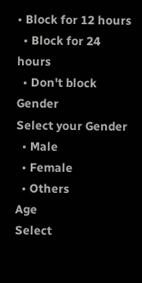• Block for 12 hours
  • Block for 24 hours
  • Don't block
Gender
Select your Gender
  • Male
  • Female
  • Others
Age
Select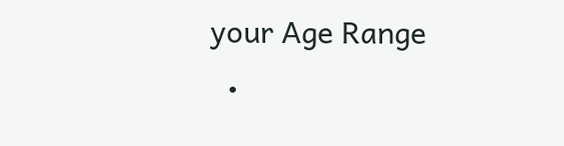your Age Range
  •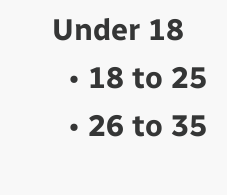Under 18
  • 18 to 25
  • 26 to 35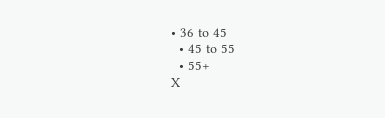• 36 to 45
  • 45 to 55
  • 55+
X